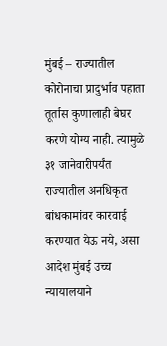मुंबई – राज्यातील कोरोनाचा प्रादुर्भाव पहाता तूर्तास कुणालाही बेघर करणे योग्य नाही. त्यामुळे ३१ जानेवारीपर्यंत राज्यातील अनधिकृत बांधकामांवर कारवाई करण्यात येऊ नये, असा आदेश मुंबई उच्च न्यायालयाने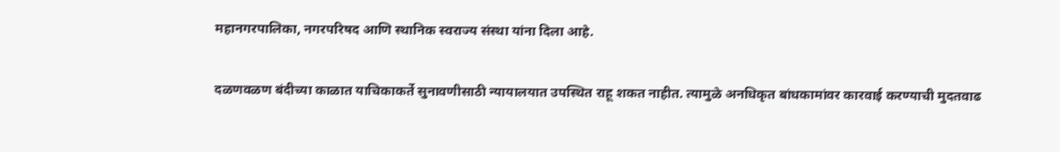महानगरपालिका, नगरपरिषद आणि स्थानिक स्वराज्य संस्था यांना दिला आहे.

दळणवळण बंदीच्या काळात याचिकाकर्ते सुनावणीसाठी न्यायालयात उपस्थित राहू शकत नाहीत. त्यामुळे अनधिकृत बांधकामांवर कारवाई करण्याची मुदतवाढ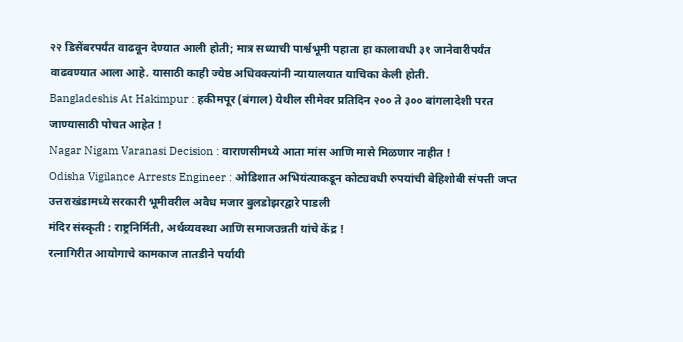२२ डिसेंबरपर्यंत वाढवून देण्यात आली होती; मात्र सध्याची पार्श्वभूमी पहाता हा कालावधी ३१ जानेवारीपर्यंत वाढवण्यात आला आहे. यासाठी काही ज्येष्ठ अधिवक्त्यांनी न्यायालयात याचिका केली होती.
Bangladeshis At Hakimpur : हकीमपूर (बंगाल) येथील सीमेवर प्रतिदिन २०० ते ३०० बांगलादेशी परत जाण्यासाठी पोचत आहेत !
Nagar Nigam Varanasi Decision : वाराणसीमध्ये आता मांस आणि मासे मिळणार नाहीत !
Odisha Vigilance Arrests Engineer : ओडिशात अभियंत्याकडून कोट्यवधी रुपयांची बेहिशोबी संपत्ती जप्त
उत्तराखंडामध्ये सरकारी भूमीवरील अवैध मजार बुलडोझरद्वारे पाडली
मंदिर संस्कृती : राष्ट्रनिर्मिती, अर्थव्यवस्था आणि समाजउन्नती यांचे केंद्र !
रत्नागिरीत आयोगाचे कामकाज तातडीने पर्यायी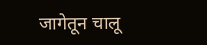जागेतून चालू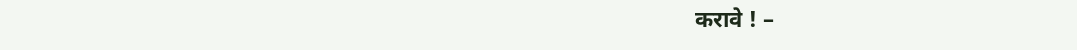करावे ! –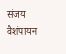संजय वैशंपायन